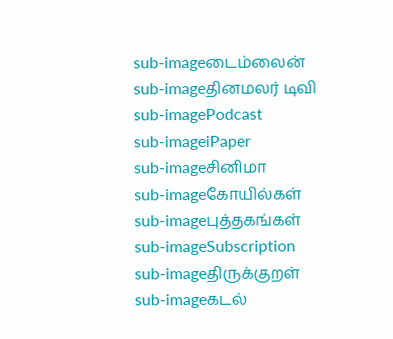sub-imageடைம்லைன்
sub-imageதினமலர் டிவி
sub-imagePodcast
sub-imageiPaper
sub-imageசினிமா
sub-imageகோயில்கள்
sub-imageபுத்தகங்கள்
sub-imageSubscription
sub-imageதிருக்குறள்
sub-imageகடல்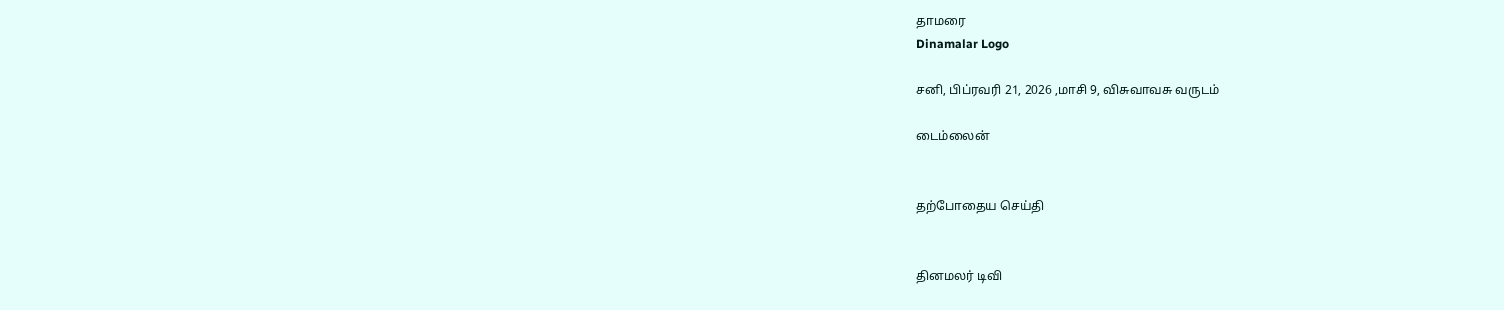தாமரை
Dinamalar Logo

சனி, பிப்ரவரி 21, 2026 ,மாசி 9, விசுவாவசு வருடம்

டைம்லைன்


தற்போதைய செய்தி


தினமலர் டிவி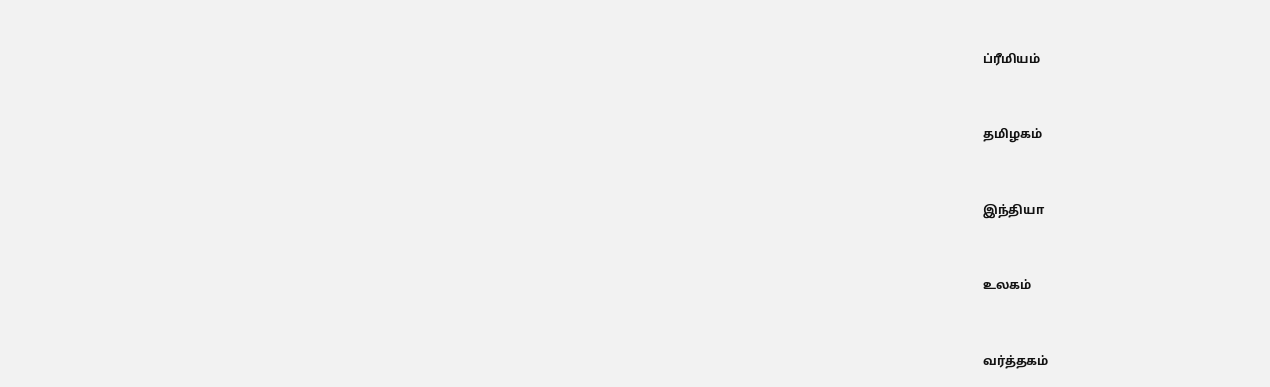ப்ரீமியம்


தமிழகம்


இந்தியா


உலகம்


வர்த்தகம்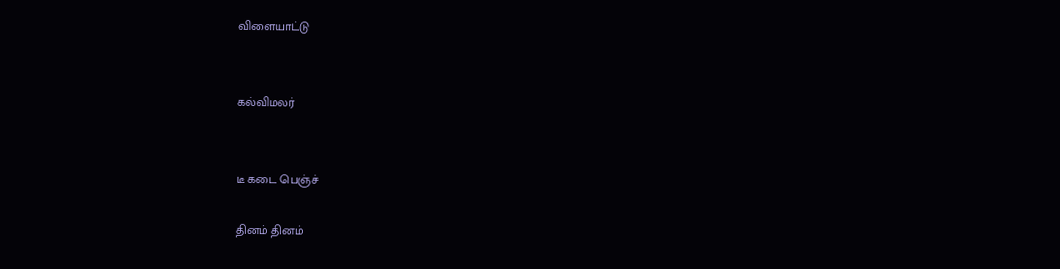விளையாட்டு


கல்விமலர்


டீ கடை பெஞ்ச்

தினம் தினம்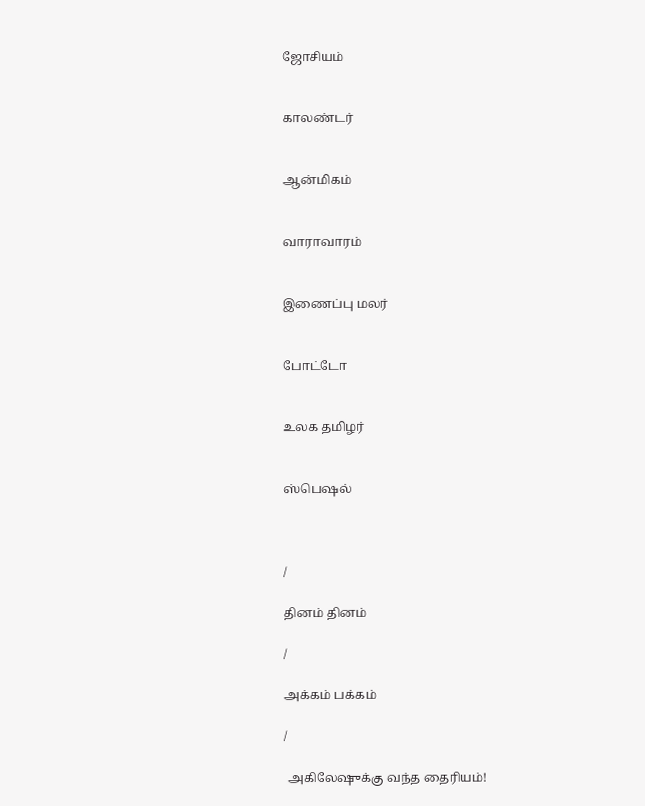ஜோசியம்


காலண்டர்


ஆன்மிகம்


வாராவாரம்


இணைப்பு மலர்


போட்டோ


உலக தமிழர்


ஸ்பெஷல்



/

தினம் தினம்

/

அக்கம் பக்கம்

/

 அகிலேஷுக்கு வந்த தைரியம்!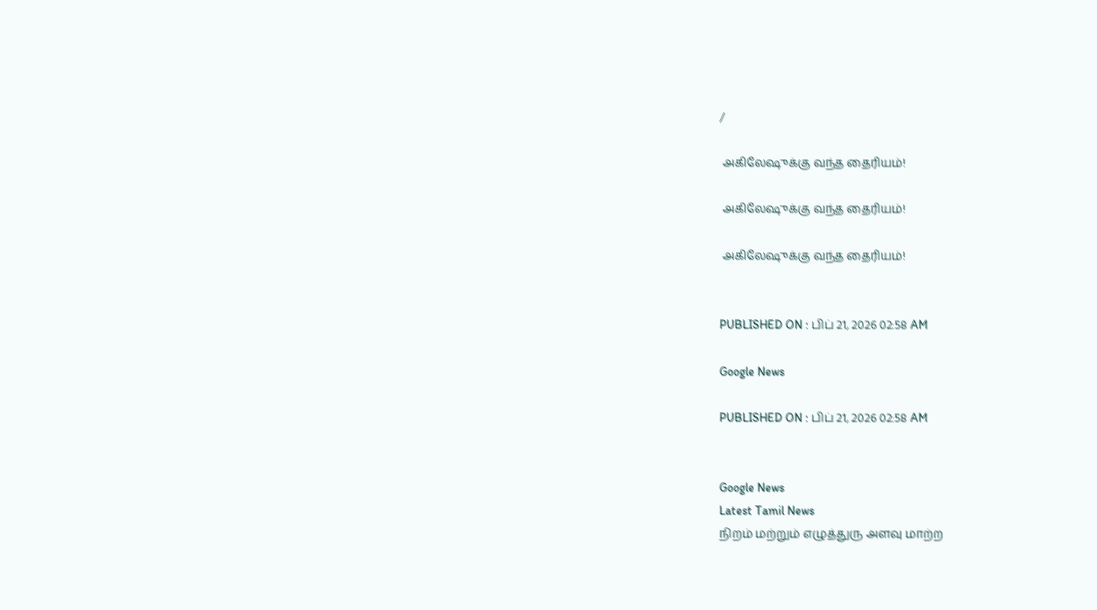/

 அகிலேஷுக்கு வந்த தைரியம்!

 அகிலேஷுக்கு வந்த தைரியம்!

 அகிலேஷுக்கு வந்த தைரியம்!


PUBLISHED ON : பிப் 21, 2026 02:58 AM

Google News

PUBLISHED ON : பிப் 21, 2026 02:58 AM


Google News
Latest Tamil News
நிறம் மற்றும் எழுத்துரு அளவு மாற்ற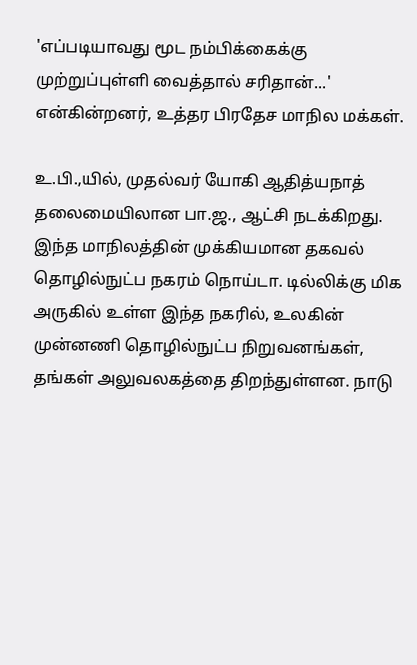'எப்படியாவது மூட நம்பிக்கைக்கு முற்றுப்புள்ளி வைத்தால் சரிதான்...' என்கின்றனர், உத்தர பிரதேச மாநில மக்கள்.

உ.பி.,யில், முதல்வர் யோகி ஆதித்யநாத் தலைமையிலான பா.ஜ., ஆட்சி நடக்கிறது. இந்த மாநிலத்தின் முக்கியமான தகவல் தொழில்நுட்ப நகரம் நொய்டா. டில்லிக்கு மிக அருகில் உள்ள இந்த நகரில், உலகின் முன்னணி தொழில்நுட்ப நிறுவனங்கள், தங்கள் அலுவலகத்தை திறந்துள்ளன. நாடு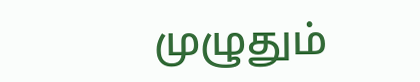முழுதும்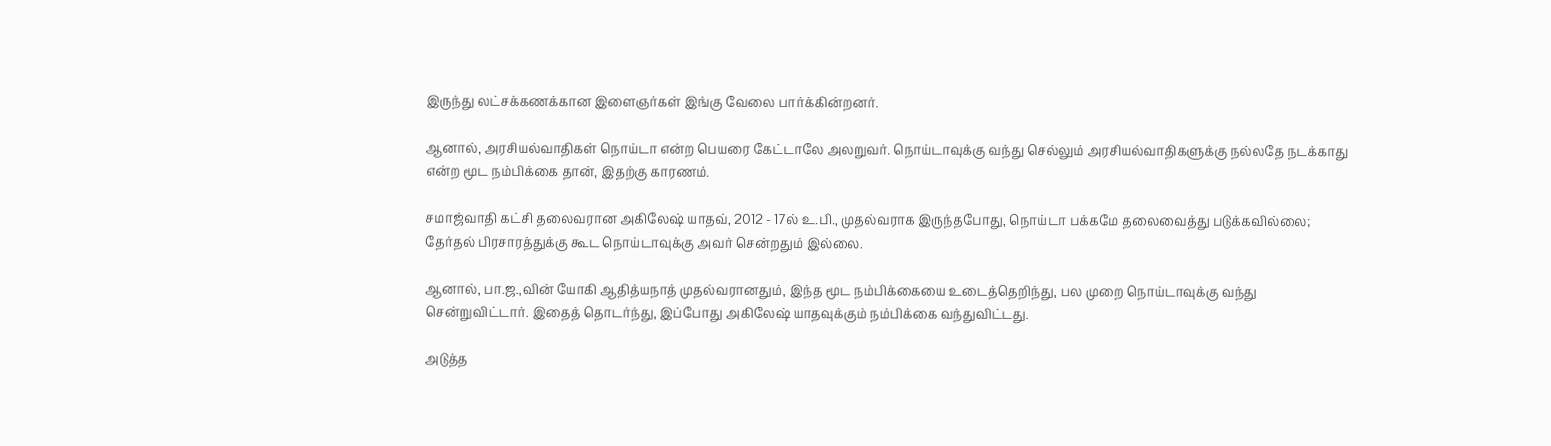இருந்து லட்சக்கணக்கான இளைஞர்கள் இங்கு வேலை பார்க்கின்றனர்.

ஆனால், அரசியல்வாதிகள் நொய்டா என்ற பெயரை கேட்டாலே அலறுவர். நொய்டாவுக்கு வந்து செல்லும் அரசியல்வாதிகளுக்கு நல்லதே நடக்காது என்ற மூட நம்பிக்கை தான், இதற்கு காரணம்.

சமாஜ்வாதி கட்சி தலைவரான அகிலேஷ் யாதவ், 2012 - 17ல் உ.பி., முதல்வராக இருந்தபோது, நொய்டா பக்கமே தலைவைத்து படுக்கவில்லை; தேர்தல் பிரசாரத்துக்கு கூட நொய்டாவுக்கு அவர் சென்றதும் இல்லை.

ஆனால், பா.ஜ.,வின் யோகி ஆதித்யநாத் முதல்வரானதும், இந்த மூட நம்பிக்கையை உடைத்தெறிந்து, பல முறை நொய்டாவுக்கு வந்து சென்றுவிட்டார். இதைத் தொடர்ந்து, இப்போது அகிலேஷ் யாதவுக்கும் நம்பிக்கை வந்துவிட்டது.

அடுத்த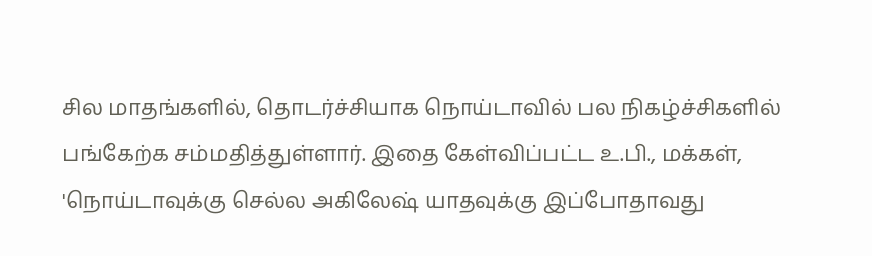சில மாதங்களில், தொடர்ச்சியாக நொய்டாவில் பல நிகழ்ச்சிகளில் பங்கேற்க சம்மதித்துள்ளார். இதை கேள்விப்பட்ட உ.பி., மக்கள், 'நொய்டாவுக்கு செல்ல அகிலேஷ் யாதவுக்கு இப்போதாவது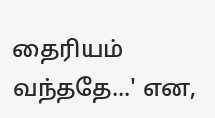தைரியம் வந்ததே...' என,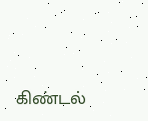கிண்டல்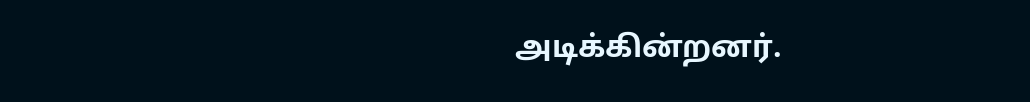அடிக்கின்றனர்.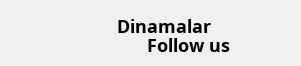Dinamalar
      Follow us